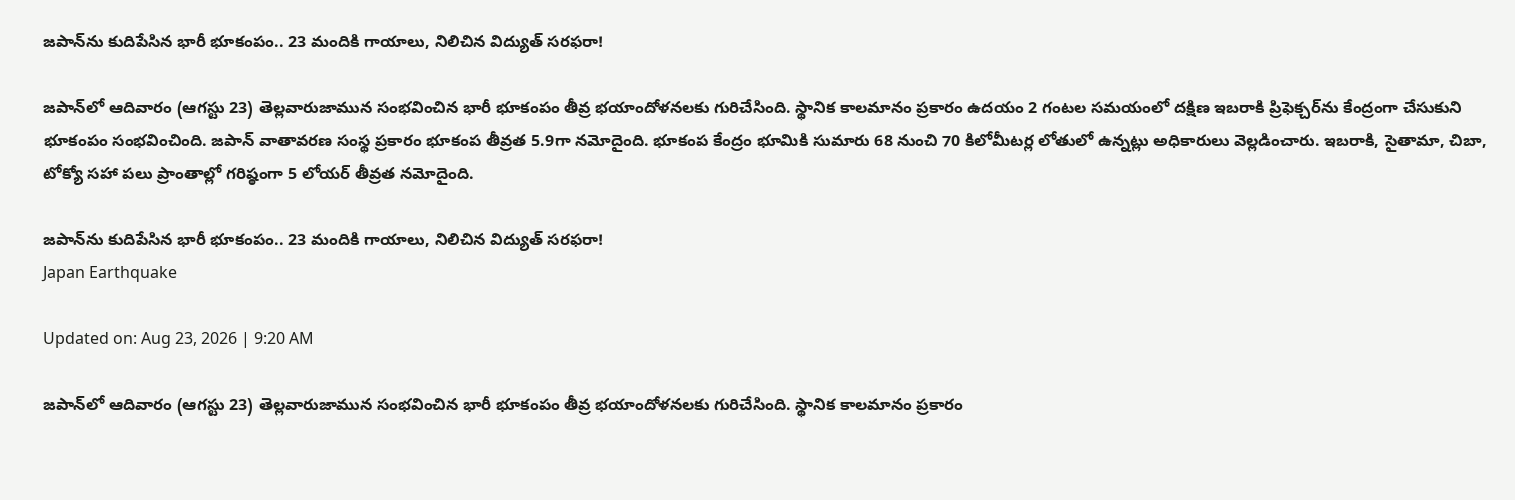జపాన్‌ను కుదిపేసిన భారీ భూకంపం.. 23 మందికి గాయాలు, నిలిచిన విద్యుత్ సరఫరా!

జపాన్‌లో ఆదివారం (ఆగస్టు 23) తెల్లవారుజామున సంభవించిన భారీ భూకంపం తీవ్ర భయాందోళనలకు గురిచేసింది. స్థానిక కాలమానం ప్రకారం ఉదయం 2 గంటల సమయంలో దక్షిణ ఇబరాకి ప్రిఫెక్చర్‌ను కేంద్రంగా చేసుకుని భూకంపం సంభవించింది. జపాన్ వాతావరణ సంస్థ ప్రకారం భూకంప తీవ్రత 5.9గా నమోదైంది. భూకంప కేంద్రం భూమికి సుమారు 68 నుంచి 70 కిలోమీటర్ల లోతులో ఉన్నట్లు అధికారులు వెల్లడించారు. ఇబరాకి, సైతామా, చిబా, టోక్యో సహా పలు ప్రాంతాల్లో గరిష్ఠంగా 5 లోయర్ తీవ్రత నమోదైంది.

జపాన్‌ను కుదిపేసిన భారీ భూకంపం.. 23 మందికి గాయాలు, నిలిచిన విద్యుత్ సరఫరా!
Japan Earthquake

Updated on: Aug 23, 2026 | 9:20 AM

జపాన్‌లో ఆదివారం (ఆగస్టు 23) తెల్లవారుజామున సంభవించిన భారీ భూకంపం తీవ్ర భయాందోళనలకు గురిచేసింది. స్థానిక కాలమానం ప్రకారం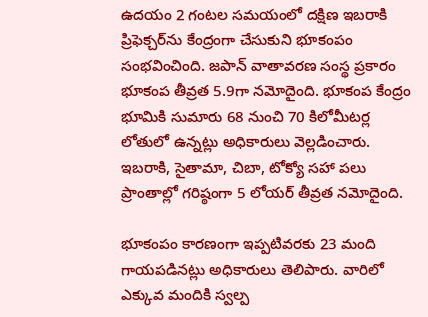ఉదయం 2 గంటల సమయంలో దక్షిణ ఇబరాకి ప్రిఫెక్చర్‌ను కేంద్రంగా చేసుకుని భూకంపం సంభవించింది. జపాన్ వాతావరణ సంస్థ ప్రకారం భూకంప తీవ్రత 5.9గా నమోదైంది. భూకంప కేంద్రం భూమికి సుమారు 68 నుంచి 70 కిలోమీటర్ల లోతులో ఉన్నట్లు అధికారులు వెల్లడించారు. ఇబరాకి, సైతామా, చిబా, టోక్యో సహా పలు ప్రాంతాల్లో గరిష్ఠంగా 5 లోయర్ తీవ్రత నమోదైంది.

భూకంపం కారణంగా ఇప్పటివరకు 23 మంది గాయపడినట్లు అధికారులు తెలిపారు. వారిలో ఎక్కువ మందికి స్వల్ప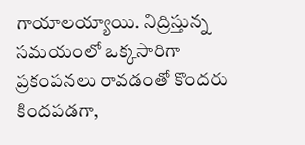గాయాలయ్యాయి. నిద్రిస్తున్న సమయంలో ఒక్కసారిగా ప్రకంపనలు రావడంతో కొందరు కిందపడగా,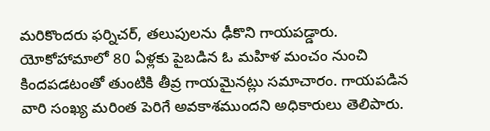మరికొందరు ఫర్నిచర్‌, తలుపులను ఢీకొని గాయపడ్డారు. యోకోహామాలో 80 ఏళ్లకు పైబడిన ఓ మహిళ మంచం నుంచి కిందపడటంతో తుంటికి తీవ్ర గాయమైనట్లు సమాచారం. గాయపడిన వారి సంఖ్య మరింత పెరిగే అవకాశముందని అధికారులు తెలిపారు.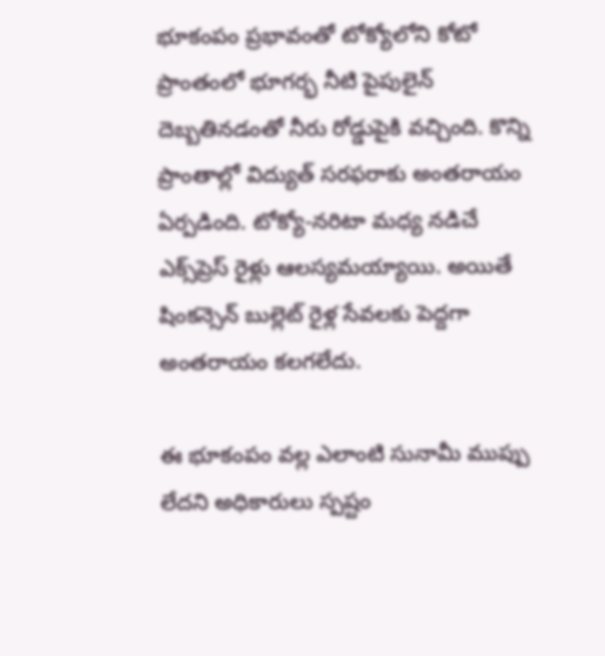భూకంపం ప్రభావంతో టోక్యోలోని కోటో ప్రాంతంలో భూగర్భ నీటి పైపులైన్ దెబ్బతినడంతో నీరు రోడ్డుపైకి వచ్చింది. కొన్ని ప్రాంతాల్లో విద్యుత్ సరఫరాకు అంతరాయం ఏర్పడింది. టోక్యో-నరిటా మధ్య నడిచే ఎక్స్‌ప్రెస్ రైళ్లు ఆలస్యమయ్యాయి. అయితే షింకన్సెన్ బుల్లెట్ రైళ్ల సేవలకు పెద్దగా అంతరాయం కలగలేదు.

ఈ భూకంపం వల్ల ఎలాంటి సునామీ ముప్పు లేదని అధికారులు స్పష్టం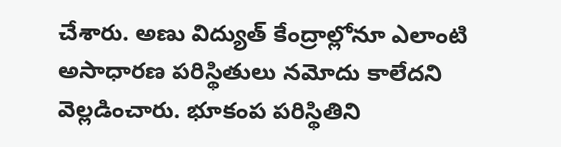చేశారు. అణు విద్యుత్ కేంద్రాల్లోనూ ఎలాంటి అసాధారణ పరిస్థితులు నమోదు కాలేదని వెల్లడించారు. భూకంప పరిస్థితిని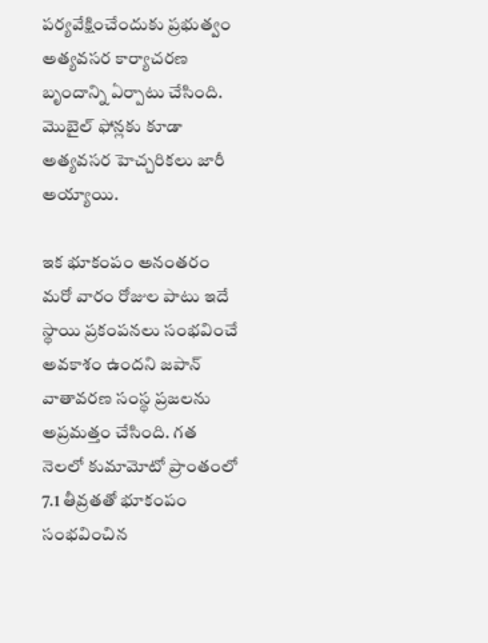పర్యవేక్షించేందుకు ప్రభుత్వం అత్యవసర కార్యాచరణ బృందాన్ని ఏర్పాటు చేసింది. మొబైల్ ఫోన్లకు కూడా అత్యవసర హెచ్చరికలు జారీ అయ్యాయి.

ఇక భూకంపం అనంతరం మరో వారం రోజుల పాటు ఇదే స్థాయి ప్రకంపనలు సంభవించే అవకాశం ఉందని జపాన్ వాతావరణ సంస్థ ప్రజలను అప్రమత్తం చేసింది. గత నెలలో కుమామోటో ప్రాంతంలో 7.1 తీవ్రతతో భూకంపం సంభవించిన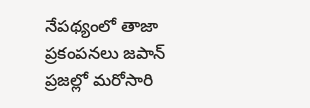నేపథ్యంలో తాజా ప్రకంపనలు జపాన్ ప్రజల్లో మరోసారి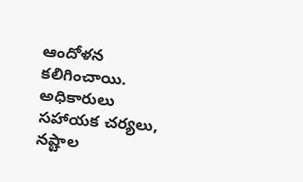ఆందోళన కలిగించాయి. అధికారులు సహాయక చర్యలు, నష్టాల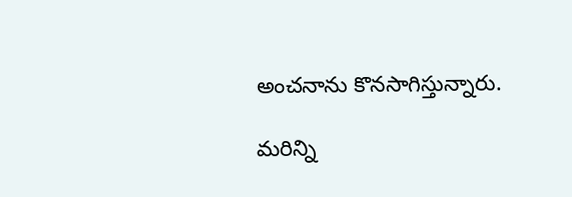అంచనాను కొనసాగిస్తున్నారు.

మరిన్ని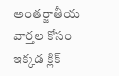అంతర్జాతీయ వార్తల కోసం ఇక్కడ క్లిక్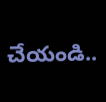చేయండి..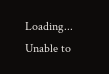Loading...
Unable to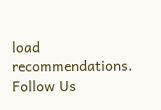load recommendations.
Follow Us